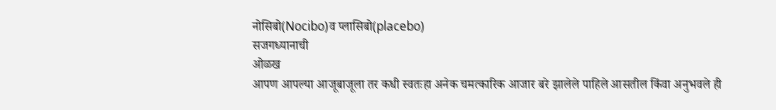नोसिबो(Nocibo)व प्लासिबो(placebo)
सजगध्यानाची
ओळख
आपण आपल्या आजूबाजूला तर कधी स्वतःहा अनेक चमत्कारिक आजार बरे झालेले पाहिले आसतील किंवा अनुभवले ही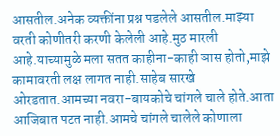आसतील.अनेक व्यक्तींना प्रश्न पडलेले आसतील.माझ्या वरती कोणीतरी करणी केलेली आहे.मुठ मारली आहे.याच्यामुळे मला सतत काहीना-काही ञास होतो,माझे कामावरती लक्ष लागत नाही.साहेब सारखे ओरडतात.आमच्या नवरा-बायकोचे चांगले चाले होते.आता आजिबात पटत नाही.आमचे चांगले चालेले कोणाला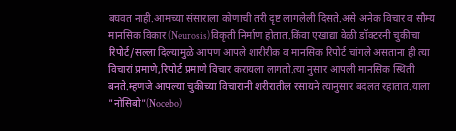बघवत नाही.आमच्या संसाराला कोणाची तरी दृष्ट लागलेली दिसते.असे अनेक विचार व सौम्य मानसिक विकार(Neurosis)विकृती निर्माण होतात.किंवा एखाद्या वेळी डॉक्टरनी चुकीचा रिपोर्ट/सल्ला दिल्यामुळे आपण आपले शारीरीक व मानसिक रिपोर्ट चांगले असताना ही त्या विचारां प्रमाणे,रिपोर्ट प्रमाणे विचार करायला लागतो.त्या नुसार आपली मानसिक स्थिती बनते.म्हणजे आपल्या चुकीच्या विचारानी शरीरातील रसायने त्यानुसार बदलत रहातात.याला "नोसिबो"(Nocebo)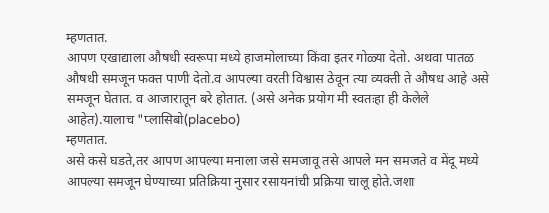म्हणतात.
आपण एखाद्याला औषधी स्वरूपा मध्ये हाजमोलाच्या किंवा इतर गोळ्या देतो. अथवा पातळ औषधी समजून फक्त पाणी देतो.व आपल्या वरती विश्वास ठेवून त्या व्यक्ती ते औषध आहे असे समजून घेतात. व आजारातून बरे होतात. (असे अनेक प्रयोग मी स्वतःहा ही केलेले आहेत).यालाच "प्लासिबो(placebo)
म्हणतात.
असे कसे घडते,तर आपण आपल्या मनाला जसे समजावू तसे आपले मन समजते व मेंदू मध्ये आपल्या समजून घेण्याच्या प्रतिक्रिया नुसार रसायनांची प्रक्रिया चालू होते.जशा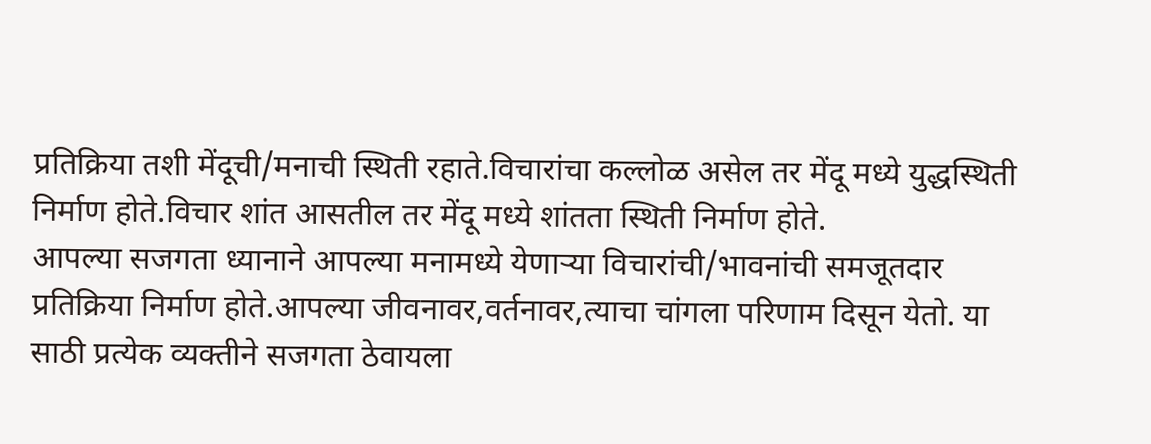प्रतिक्रिया तशी मेंदूची/मनाची स्थिती रहाते.विचारांचा कल्लोळ असेल तर मेंदू मध्ये युद्धस्थिती निर्माण होते.विचार शांत आसतील तर मेंदू मध्ये शांतता स्थिती निर्माण होते.
आपल्या सजगता ध्यानाने आपल्या मनामध्ये येणाऱ्या विचारांची/भावनांची समजूतदार प्रतिक्रिया निर्माण होते.आपल्या जीवनावर,वर्तनावर,त्याचा चांगला परिणाम दिसून येतो. या साठी प्रत्येक व्यक्तीने सजगता ठेवायला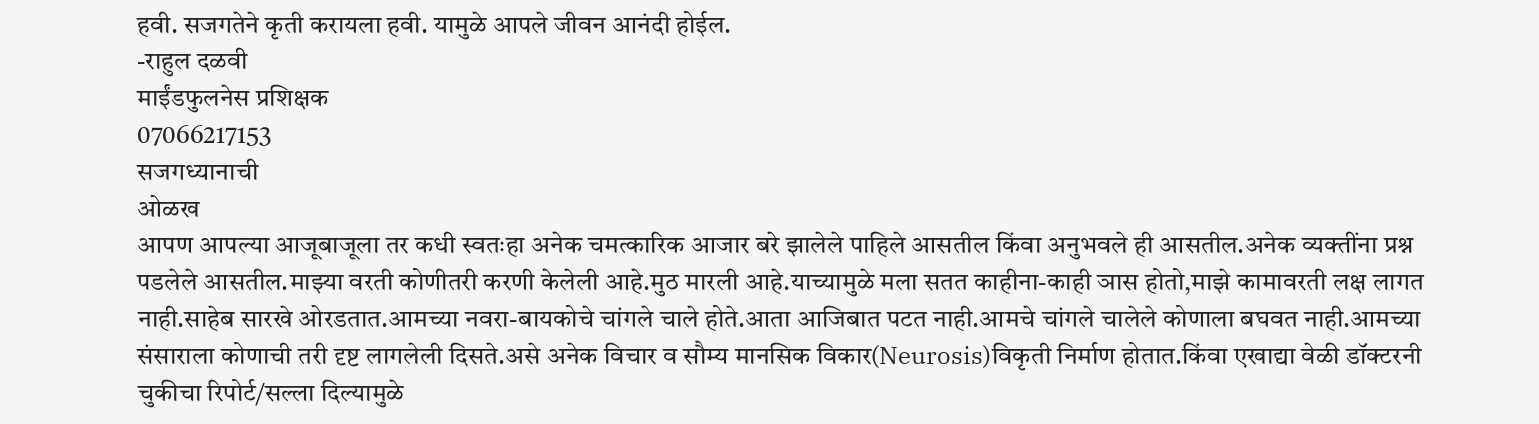हवी. सजगतेने कृती करायला हवी. यामुळे आपले जीवन आनंदी होईल.
-राहुल दळवी
माईंडफुलनेस प्रशिक्षक
07066217153
सजगध्यानाची
ओळख
आपण आपल्या आजूबाजूला तर कधी स्वतःहा अनेक चमत्कारिक आजार बरे झालेले पाहिले आसतील किंवा अनुभवले ही आसतील.अनेक व्यक्तींना प्रश्न पडलेले आसतील.माझ्या वरती कोणीतरी करणी केलेली आहे.मुठ मारली आहे.याच्यामुळे मला सतत काहीना-काही ञास होतो,माझे कामावरती लक्ष लागत नाही.साहेब सारखे ओरडतात.आमच्या नवरा-बायकोचे चांगले चाले होते.आता आजिबात पटत नाही.आमचे चांगले चालेले कोणाला बघवत नाही.आमच्या संसाराला कोणाची तरी दृष्ट लागलेली दिसते.असे अनेक विचार व सौम्य मानसिक विकार(Neurosis)विकृती निर्माण होतात.किंवा एखाद्या वेळी डॉक्टरनी चुकीचा रिपोर्ट/सल्ला दिल्यामुळे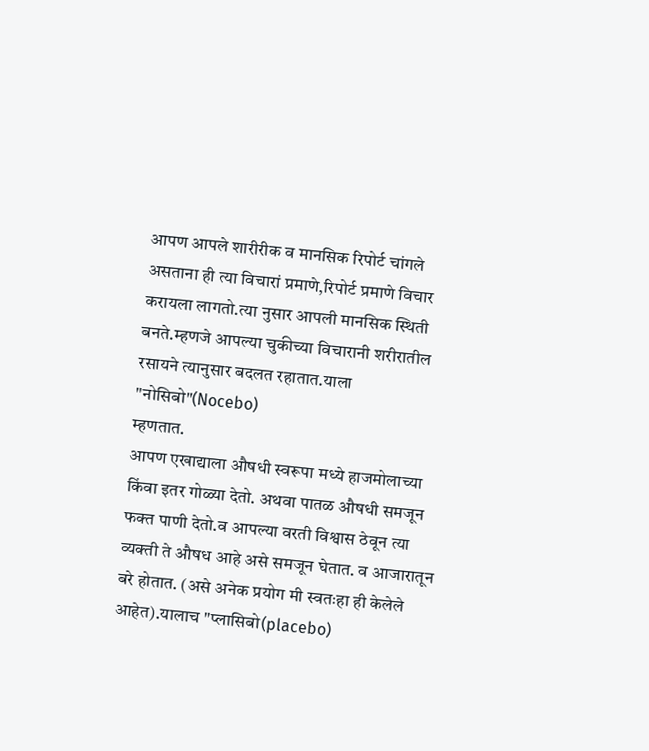आपण आपले शारीरीक व मानसिक रिपोर्ट चांगले असताना ही त्या विचारां प्रमाणे,रिपोर्ट प्रमाणे विचार करायला लागतो.त्या नुसार आपली मानसिक स्थिती बनते.म्हणजे आपल्या चुकीच्या विचारानी शरीरातील रसायने त्यानुसार बदलत रहातात.याला "नोसिबो"(Nocebo)
म्हणतात.
आपण एखाद्याला औषधी स्वरूपा मध्ये हाजमोलाच्या किंवा इतर गोळ्या देतो. अथवा पातळ औषधी समजून फक्त पाणी देतो.व आपल्या वरती विश्वास ठेवून त्या व्यक्ती ते औषध आहे असे समजून घेतात. व आजारातून बरे होतात. (असे अनेक प्रयोग मी स्वतःहा ही केलेले आहेत).यालाच "प्लासिबो(placebo)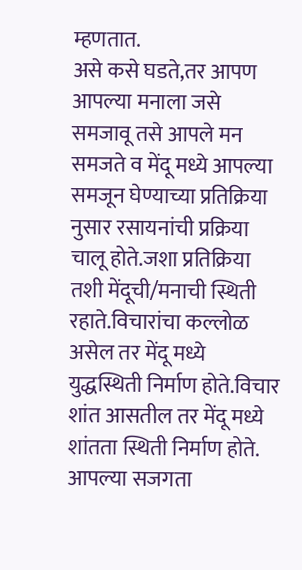म्हणतात.
असे कसे घडते,तर आपण आपल्या मनाला जसे समजावू तसे आपले मन समजते व मेंदू मध्ये आपल्या समजून घेण्याच्या प्रतिक्रिया नुसार रसायनांची प्रक्रिया चालू होते.जशा प्रतिक्रिया तशी मेंदूची/मनाची स्थिती रहाते.विचारांचा कल्लोळ असेल तर मेंदू मध्ये युद्धस्थिती निर्माण होते.विचार शांत आसतील तर मेंदू मध्ये शांतता स्थिती निर्माण होते.
आपल्या सजगता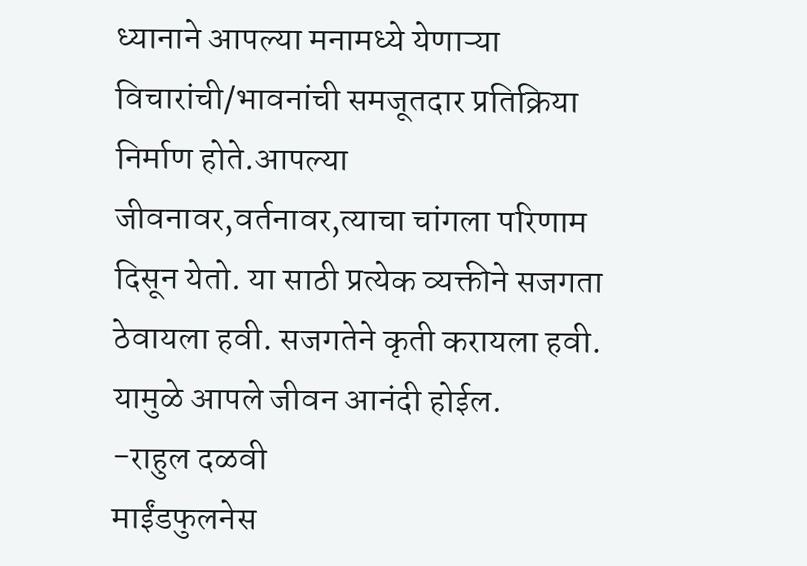ध्यानाने आपल्या मनामध्ये येणाऱ्या विचारांची/भावनांची समजूतदार प्रतिक्रिया निर्माण होते.आपल्या जीवनावर,वर्तनावर,त्याचा चांगला परिणाम दिसून येतो. या साठी प्रत्येक व्यक्तीने सजगता ठेवायला हवी. सजगतेने कृती करायला हवी. यामुळे आपले जीवन आनंदी होईल.
-राहुल दळवी
माईंडफुलनेस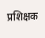प्रशिक्षक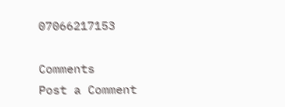07066217153

Comments
Post a Comment